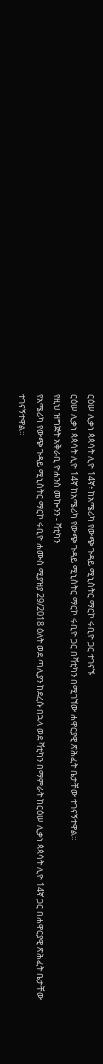ርዕሠ ሊቃነ ጳጳሳት ሊዮ 14ኛ፥ ከአሜሪካ የውጭ ጉዳይ ሚኒስትር ማርኮ ሩቢዮ ጋር ተገናኙ
ርዕሠ ሊቃነ ጳጳሳት ሊዮ 14ኛ ከአሜሪካ የውጭ ጉዳይ ሚኒስትር ማርኮ ሩቢዮ ጋር በቫቲካን በሚገኘው ሐዋርያዊ ጽሕፈት ቤታቸው ተገናኝተዋል።
የዚህ ዝግጅት አቅራቢ ዮሐንስ መኰንን - ቫቲካን
የአሜሪካ የውጭ ጉዳይ ሚኒስትር ማርኮ ሩቢዮ ሐሙስ ሚያዝያ 29/2018 ዕለት ወደ ጣሊያን ከደረሱ በኋላ ወደ ቫቲካን በማምራት ከርዕሠ ሊቃነ ጳጳሳት ሊዮ 14ኛ ጋር በሐዋርያዊ ጽሕፈት ቤታቸው ተገናኝተዋል።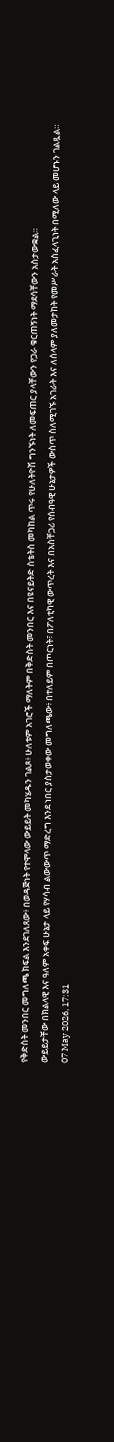የቅድስት መንበር መግለጫ ክፍል እንደገለጸው፥ በወዳጅነት የተሞላው ውይይት መካሄዱን ገልጾ፥ ሁለቱም አገሮች ማለትም በቅድስት መንበር እና በዩናይትድ ስቴትስ መካከል ጥሩ የሁለትዮሽ ግንኙነት ለመፍጠር ያላቸውን የጋራ ቁርጠኝነት ማደሳቸውን አስታውቋል።
ውይይታቸው በክልላዊ እና ዓለም አቀፍ ሁኔታ ላይ የሃሳብ ልውውጥ ማድረግ እንደ ነበር ያስታወቀው መግለጫው፥ በተለይም በጦርነት፣ በፖለቲካዊ ውጥረት እና በአስቸጋሪ የሰብዓዊ ሁኔታዎች ውስጥ ስለሚገኙ አገራት እና ለሰላም ያለመታከት የመሥራት አስፈላጊነት በሚለው ላይ መሆኑን ገልጿል።
07 May 2026, 17:31